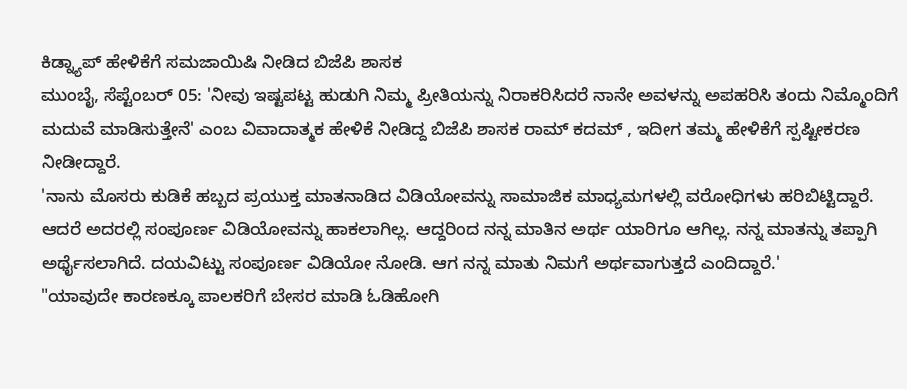ಕಿಡ್ನ್ಯಾಪ್ ಹೇಳಿಕೆಗೆ ಸಮಜಾಯಿಷಿ ನೀಡಿದ ಬಿಜೆಪಿ ಶಾಸಕ
ಮುಂಬೈ, ಸೆಪ್ಟೆಂಬರ್ 05: 'ನೀವು ಇಷ್ಟಪಟ್ಟ ಹುಡುಗಿ ನಿಮ್ಮ ಪ್ರೀತಿಯನ್ನು ನಿರಾಕರಿಸಿದರೆ ನಾನೇ ಅವಳನ್ನು ಅಪಹರಿಸಿ ತಂದು ನಿಮ್ಮೊಂದಿಗೆ ಮದುವೆ ಮಾಡಿಸುತ್ತೇನೆ' ಎಂಬ ವಿವಾದಾತ್ಮಕ ಹೇಳಿಕೆ ನೀಡಿದ್ದ ಬಿಜೆಪಿ ಶಾಸಕ ರಾಮ್ ಕದಮ್ , ಇದೀಗ ತಮ್ಮ ಹೇಳಿಕೆಗೆ ಸ್ಪಷ್ಟೀಕರಣ ನೀಡೀದ್ದಾರೆ.
'ನಾನು ಮೊಸರು ಕುಡಿಕೆ ಹಬ್ಬದ ಪ್ರಯುಕ್ತ ಮಾತನಾಡಿದ ವಿಡಿಯೋವನ್ನು ಸಾಮಾಜಿಕ ಮಾಧ್ಯಮಗಳಲ್ಲಿ ವರೋಧಿಗಳು ಹರಿಬಿಟ್ಟಿದ್ದಾರೆ. ಆದರೆ ಅದರಲ್ಲಿ ಸಂಪೂರ್ಣ ವಿಡಿಯೋವನ್ನು ಹಾಕಲಾಗಿಲ್ಲ. ಆದ್ದರಿಂದ ನನ್ನ ಮಾತಿನ ಅರ್ಥ ಯಾರಿಗೂ ಆಗಿಲ್ಲ. ನನ್ನ ಮಾತನ್ನು ತಪ್ಪಾಗಿ ಅರ್ಥೈಸಲಾಗಿದೆ. ದಯವಿಟ್ಟು ಸಂಪೂರ್ಣ ವಿಡಿಯೋ ನೋಡಿ. ಆಗ ನನ್ನ ಮಾತು ನಿಮಗೆ ಅರ್ಥವಾಗುತ್ತದೆ ಎಂದಿದ್ದಾರೆ.'
"ಯಾವುದೇ ಕಾರಣಕ್ಕೂ ಪಾಲಕರಿಗೆ ಬೇಸರ ಮಾಡಿ ಓಡಿಹೋಗಿ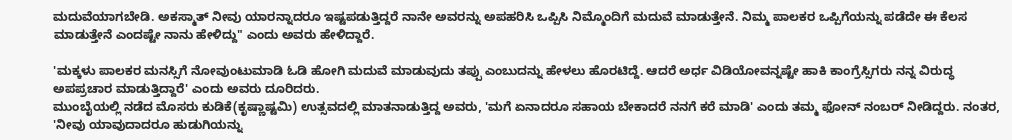ಮದುವೆಯಾಗಬೇಡಿ. ಅಕಸ್ಮಾತ್ ನೀವು ಯಾರನ್ನಾದರೂ ಇಷ್ಟಪಡುತ್ತಿದ್ದರೆ ನಾನೇ ಅವರನ್ನು ಅಪಹರಿಸಿ ಒಪ್ಪಿಸಿ ನಿಮ್ಮೊಂದಿಗೆ ಮದುವೆ ಮಾಡುತ್ತೇನೆ. ನಿಮ್ಮ ಪಾಲಕರ ಒಪ್ಪಿಗೆಯನ್ನು ಪಡೆದೇ ಈ ಕೆಲಸ ಮಾಡುತ್ತೇನೆ ಎಂದಷ್ಟೇ ನಾನು ಹೇಳಿದ್ದು" ಎಂದು ಅವರು ಹೇಳಿದ್ದಾರೆ.

'ಮಕ್ಕಳು ಪಾಲಕರ ಮನಸ್ಸಿಗೆ ನೋವುಂಟುಮಾಡಿ ಓಡಿ ಹೋಗಿ ಮದುವೆ ಮಾಡುವುದು ತಪ್ಪು ಎಂಬುದನ್ನು ಹೇಳಲು ಹೊರಟಿದ್ದೆ. ಆದರೆ ಅರ್ಧ ವಿಡಿಯೋವನ್ನಷ್ಟೇ ಹಾಕಿ ಕಾಂಗ್ರೆಸ್ಸಿಗರು ನನ್ನ ವಿರುದ್ಧ ಅಪಪ್ರಚಾರ ಮಾಡುತ್ತಿದ್ದಾರೆ' ಎಂದು ಅವರು ದೂರಿದರು.
ಮುಂಬೈಯಲ್ಲಿ ನಡೆದ ಮೊಸರು ಕುಡಿಕೆ(ಕೃಷ್ಣಾಷ್ಟಮಿ) ಉತ್ಸವದಲ್ಲಿ ಮಾತನಾಡುತ್ತಿದ್ದ ಅವರು, 'ಮಗೆ ಏನಾದರೂ ಸಹಾಯ ಬೇಕಾದರೆ ನನಗೆ ಕರೆ ಮಾಡಿ' ಎಂದು ತಮ್ಮ ಫೋನ್ ನಂಬರ್ ನೀಡಿದ್ದರು. ನಂತರ, 'ನೀವು ಯಾವುದಾದರೂ ಹುಡುಗಿಯನ್ನು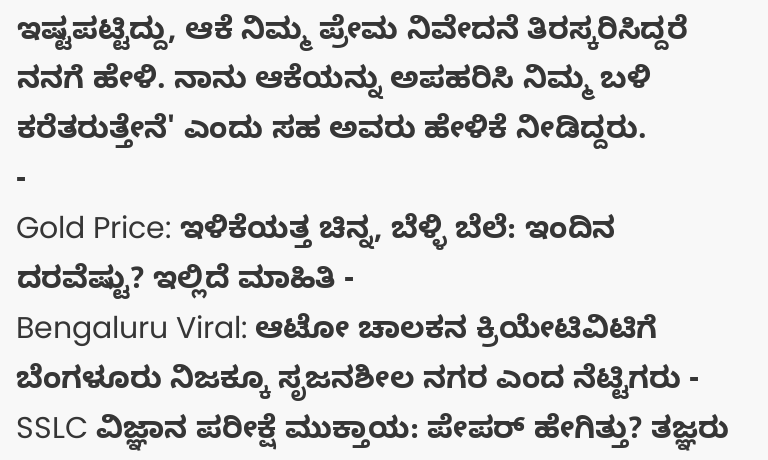ಇಷ್ಟಪಟ್ಟಿದ್ದು, ಆಕೆ ನಿಮ್ಮ ಪ್ರೇಮ ನಿವೇದನೆ ತಿರಸ್ಕರಿಸಿದ್ದರೆ ನನಗೆ ಹೇಳಿ. ನಾನು ಆಕೆಯನ್ನು ಅಪಹರಿಸಿ ನಿಮ್ಮ ಬಳಿ ಕರೆತರುತ್ತೇನೆ' ಎಂದು ಸಹ ಅವರು ಹೇಳಿಕೆ ನೀಡಿದ್ದರು.
-
Gold Price: ಇಳಿಕೆಯತ್ತ ಚಿನ್ನ, ಬೆಳ್ಳಿ ಬೆಲೆ: ಇಂದಿನ ದರವೆಷ್ಟು? ಇಲ್ಲಿದೆ ಮಾಹಿತಿ -
Bengaluru Viral: ಆಟೋ ಚಾಲಕನ ಕ್ರಿಯೇಟಿವಿಟಿಗೆ ಬೆಂಗಳೂರು ನಿಜಕ್ಕೂ ಸೃಜನಶೀಲ ನಗರ ಎಂದ ನೆಟ್ಟಿಗರು -
SSLC ವಿಜ್ಞಾನ ಪರೀಕ್ಷೆ ಮುಕ್ತಾಯ: ಪೇಪರ್ ಹೇಗಿತ್ತು? ತಜ್ಞರು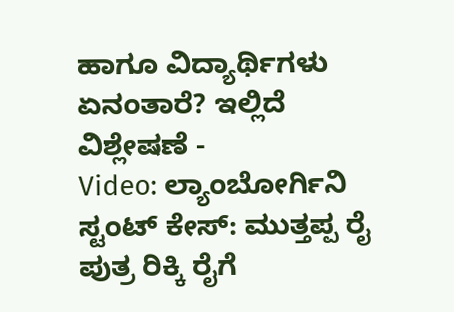ಹಾಗೂ ವಿದ್ಯಾರ್ಥಿಗಳು ಏನಂತಾರೆ? ಇಲ್ಲಿದೆ ವಿಶ್ಲೇಷಣೆ -
Video: ಲ್ಯಾಂಬೋರ್ಗಿನಿ ಸ್ಟಂಟ್ ಕೇಸ್: ಮುತ್ತಪ್ಪ ರೈ ಪುತ್ರ ರಿಕ್ಕಿ ರೈಗೆ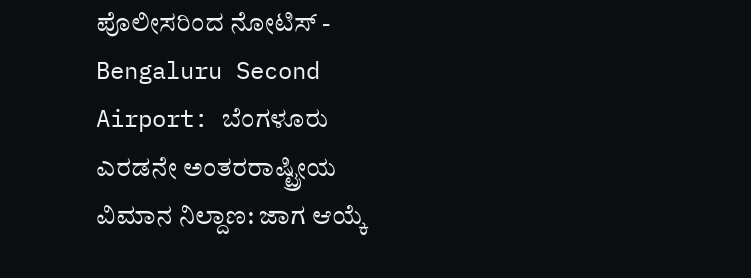ಪೊಲೀಸರಿಂದ ನೋಟಿಸ್ -
Bengaluru Second Airport: ಬೆಂಗಳೂರು ಎರಡನೇ ಅಂತರರಾಷ್ಟ್ರೀಯ ವಿಮಾನ ನಿಲ್ದಾಣ: ಜಾಗ ಆಯ್ಕೆ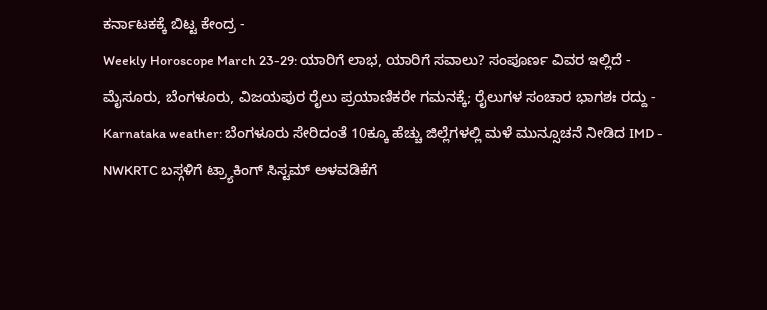ಕರ್ನಾಟಕಕ್ಕೆ ಬಿಟ್ಟ ಕೇಂದ್ರ -
Weekly Horoscope March 23-29: ಯಾರಿಗೆ ಲಾಭ, ಯಾರಿಗೆ ಸವಾಲು? ಸಂಪೂರ್ಣ ವಿವರ ಇಲ್ಲಿದೆ -
ಮೈಸೂರು, ಬೆಂಗಳೂರು, ವಿಜಯಪುರ ರೈಲು ಪ್ರಯಾಣಿಕರೇ ಗಮನಕ್ಕೆ; ರೈಲುಗಳ ಸಂಚಾರ ಭಾಗಶಃ ರದ್ದು -
Karnataka weather: ಬೆಂಗಳೂರು ಸೇರಿದಂತೆ 10ಕ್ಕೂ ಹೆಚ್ಚು ಜಿಲ್ಲೆಗಳಲ್ಲಿ ಮಳೆ ಮುನ್ಸೂಚನೆ ನೀಡಿದ IMD -
NWKRTC ಬಸ್ಗಳಿಗೆ ಟ್ರ್ಯಾಕಿಂಗ್ ಸಿಸ್ಟಮ್ ಅಳವಡಿಕೆಗೆ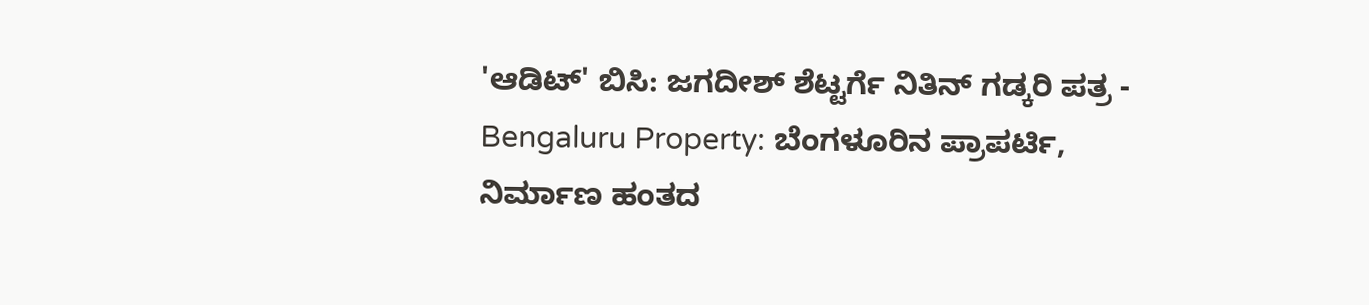'ಆಡಿಟ್' ಬಿಸಿ: ಜಗದೀಶ್ ಶೆಟ್ಟರ್ಗೆ ನಿತಿನ್ ಗಡ್ಕರಿ ಪತ್ರ -
Bengaluru Property: ಬೆಂಗಳೂರಿನ ಪ್ರಾಪರ್ಟಿ, ನಿರ್ಮಾಣ ಹಂತದ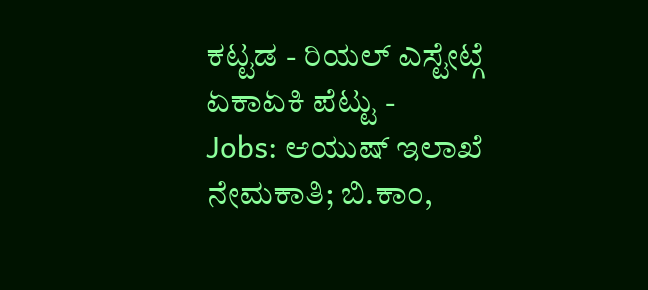ಕಟ್ಟಡ - ರಿಯಲ್ ಎಸ್ಟೇಟ್ಗೆ ಏಕಾಏಕಿ ಪೆಟ್ಟು -
Jobs: ಆಯುಷ್ ಇಲಾಖೆ ನೇಮಕಾತಿ; ಬಿ.ಕಾಂ,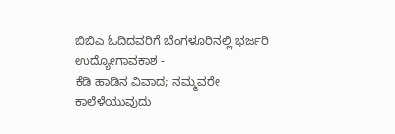ಬಿಬಿಎ ಓದಿದವರಿಗೆ ಬೆಂಗಳೂರಿನಲ್ಲಿ ಭರ್ಜರಿ ಉದ್ಯೋಗಾವಕಾಶ -
ಕೆಡಿ ಹಾಡಿನ ವಿವಾದ; ನಮ್ಮವರೇ ಕಾಲೆಳೆಯುವುದು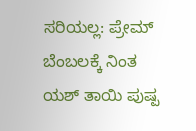ಸರಿಯಲ್ಲ: ಪ್ರೇಮ್ ಬೆಂಬಲಕ್ಕೆ ನಿಂತ ಯಶ್ ತಾಯಿ ಪುಷ್ಪ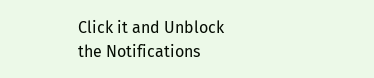Click it and Unblock the Notifications